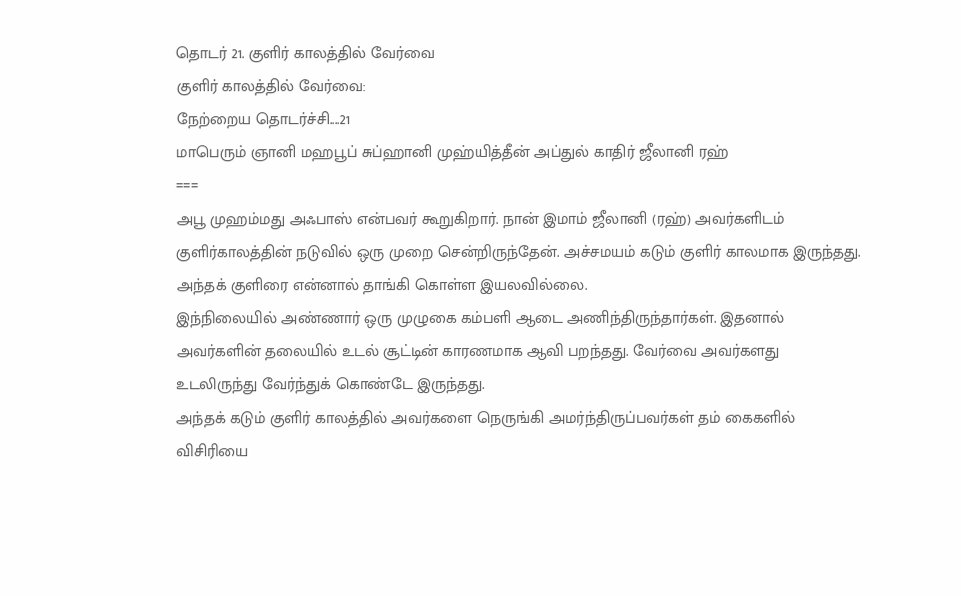தொடர் 21. குளிர் காலத்தில் வேர்வை
குளிர் காலத்தில் வேர்வை:
நேற்றைய தொடர்ச்சி....21
மாபெரும் ஞானி மஹபூப் சுப்ஹானி முஹ்யித்தீன் அப்துல் காதிர் ஜீலானி ரஹ்
===
அபூ முஹம்மது அஃபாஸ் என்பவர் கூறுகிறார். நான் இமாம் ஜீலானி (ரஹ்) அவர்களிடம் குளிர்காலத்தின் நடுவில் ஒரு முறை சென்றிருந்தேன். அச்சமயம் கடும் குளிர் காலமாக இருந்தது. அந்தக் குளிரை என்னால் தாங்கி கொள்ள இயலவில்லை.
இந்நிலையில் அண்ணார் ஒரு முழுகை கம்பளி ஆடை அணிந்திருந்தார்கள். இதனால் அவர்களின் தலையில் உடல் சூட்டின் காரணமாக ஆவி பறந்தது. வேர்வை அவர்களது உடலிருந்து வேர்ந்துக் கொண்டே இருந்தது.
அந்தக் கடும் குளிர் காலத்தில் அவர்களை நெருங்கி அமர்ந்திருப்பவர்கள் தம் கைகளில் விசிரியை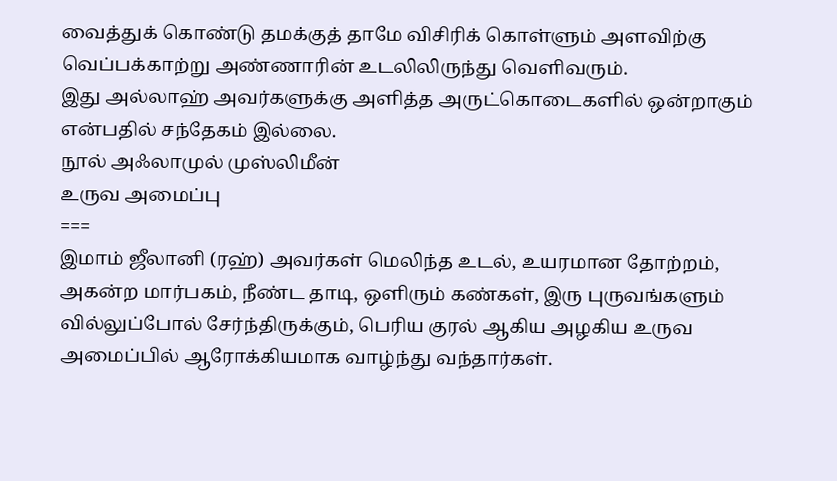வைத்துக் கொண்டு தமக்குத் தாமே விசிரிக் கொள்ளும் அளவிற்கு வெப்பக்காற்று அண்ணாரின் உடலிலிருந்து வெளிவரும்.
இது அல்லாஹ் அவர்களுக்கு அளித்த அருட்கொடைகளில் ஒன்றாகும் என்பதில் சந்தேகம் இல்லை.
நூல் அஃலாமுல் முஸ்லிமீன்
உருவ அமைப்பு
===
இமாம் ஜீலானி (ரஹ்) அவர்கள் மெலிந்த உடல், உயரமான தோற்றம், அகன்ற மார்பகம், நீண்ட தாடி, ஒளிரும் கண்கள், இரு புருவங்களும் வில்லுப்போல் சேர்ந்திருக்கும், பெரிய குரல் ஆகிய அழகிய உருவ அமைப்பில் ஆரோக்கியமாக வாழ்ந்து வந்தார்கள்.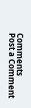Comments
Post a Comment